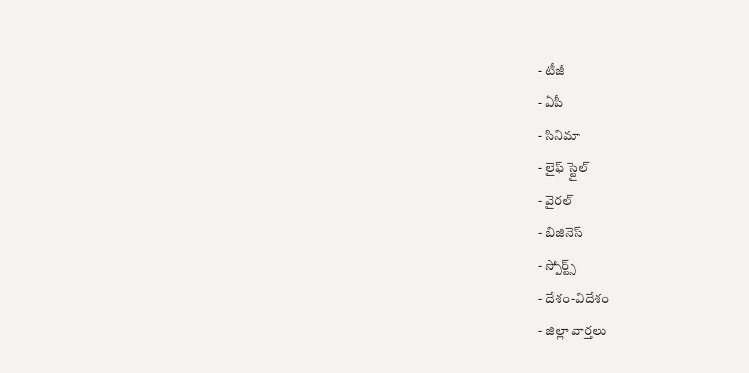- టీజీ
- ఏపీ
- సినిమా
- లైఫ్ స్టైల్
- వైరల్
- బిజినెస్
- స్పోర్ట్స్
- దేశం-విదేశం
- జిల్లా వార్తలు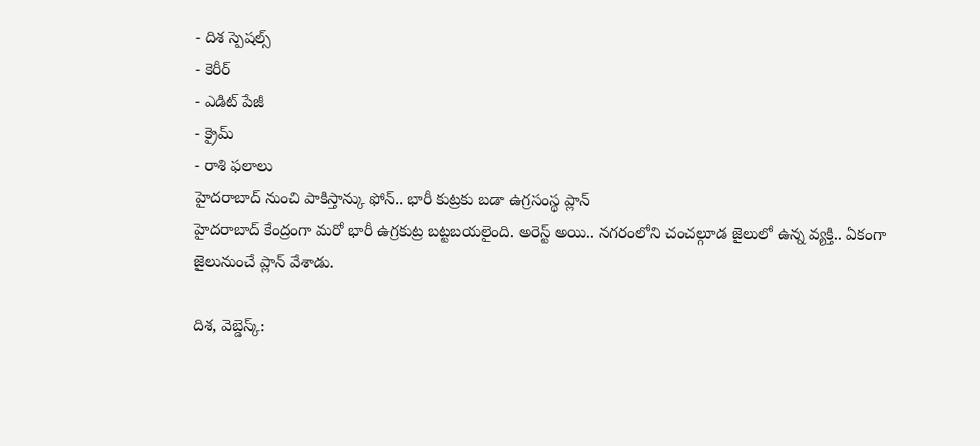- దిశ స్పెషల్స్
- కెరీర్
- ఎడిట్ పేజీ
- క్రైమ్
- రాశి ఫలాలు
హైదరాబాద్ నుంచి పాకిస్తాన్కు ఫోన్.. భారీ కుట్రకు బడా ఉగ్రసంస్థ ప్లాన్
హైదరాబాద్ కేంద్రంగా మరో భారీ ఉగ్రకుట్ర బట్టబయలైంది. అరెస్ట్ అయి.. నగరంలోని చంచల్గూడ జైలులో ఉన్న వ్యక్తి.. ఏకంగా జైలునుంచే ప్లాన్ వేశాడు.

దిశ, వెబ్డెస్క్: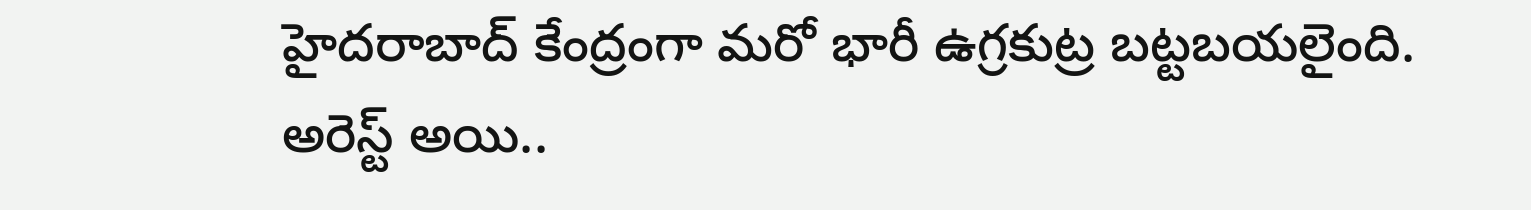హైదరాబాద్ కేంద్రంగా మరో భారీ ఉగ్రకుట్ర బట్టబయలైంది. అరెస్ట్ అయి..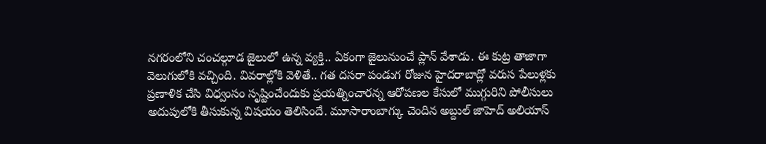నగరంలోని చంచల్గూడ జైలులో ఉన్న వ్యక్తి.. ఏకంగా జైలునుంచే ప్లాన్ వేశాడు. ఈ కుట్ర తాజాగా వెలుగులోకి వచ్చింది. వివరాల్లోకి వెళితే.. గత దసరా పండుగ రోజున హైదరాబాద్లో వరుస పేలుళ్లకు ప్రణాళిక చేసి విధ్వంసం సృష్టించేందుకు ప్రయత్నించారన్న ఆరోపణల కేసులో ముగ్గురిని పోలీసులు అదుపులోకి తీసుకున్న విషయం తెలిసిందే. మూసారాంబాగ్కు చెందిన అబ్దుల్ జాహెద్ అలియాస్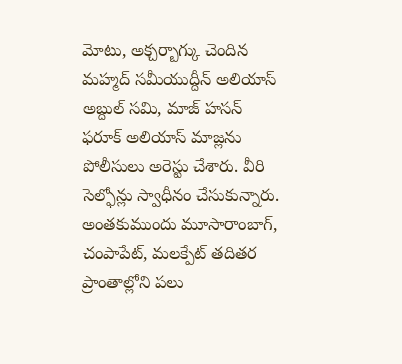మోటు, అక్చర్బాగ్కు చెందిన మహ్మద్ సమీయుద్దీన్ అలియాస్ అబ్దుల్ సమి, మాజ్ హసన్ ఫరూక్ అలియాస్ మాజ్లను పోలీసులు అరెస్టు చేశారు. వీరి సెల్ఫోన్లు స్వాధీనం చేసుకున్నారు. అంతకుముందు మూసారాంబాగ్, చంపాపేట్, మలక్పేట్ తదితర ప్రాంతాల్లోని పలు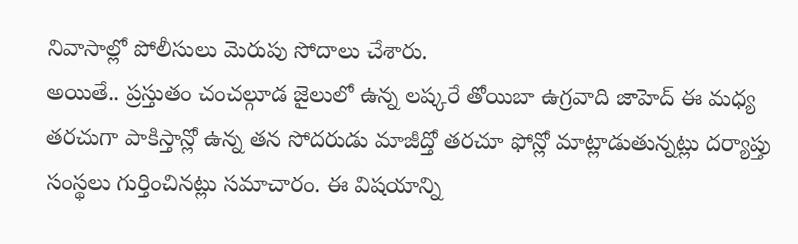నివాసాల్లో పోలీసులు మెరుపు సోదాలు చేశారు.
అయితే.. ప్రస్తుతం చంచల్గూడ జైలులో ఉన్న లష్కరే తోయిబా ఉగ్రవాది జాహెద్ ఈ మధ్య తరచుగా పాకిస్తాన్లో ఉన్న తన సోదరుడు మాజీద్తో తరచూ ఫోన్లో మాట్లాడుతున్నట్లు దర్యాప్తు సంస్థలు గుర్తించినట్లు సమాచారం. ఈ విషయాన్ని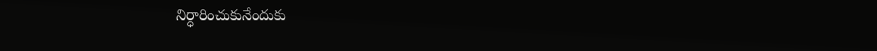నిర్ధారించుకునేందుకు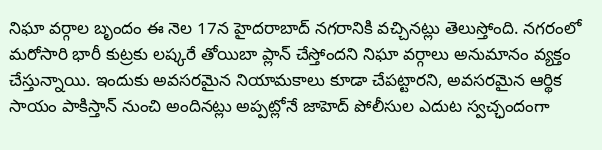నిఘా వర్గాల బృందం ఈ నెల 17న హైదరాబాద్ నగరానికి వచ్చినట్లు తెలుస్తోంది. నగరంలో మరోసారి భారీ కుట్రకు లష్కరే తోయిబా ప్లాన్ చేస్తోందని నిఘా వర్గాలు అనుమానం వ్యక్తం చేస్తున్నాయి. ఇందుకు అవసరమైన నియామకాలు కూడా చేపట్టారని, అవసరమైన ఆర్థిక సాయం పాకిస్తాన్ నుంచి అందినట్లు అప్పట్లోనే జాహెద్ పోలీసుల ఎదుట స్వచ్ఛందంగా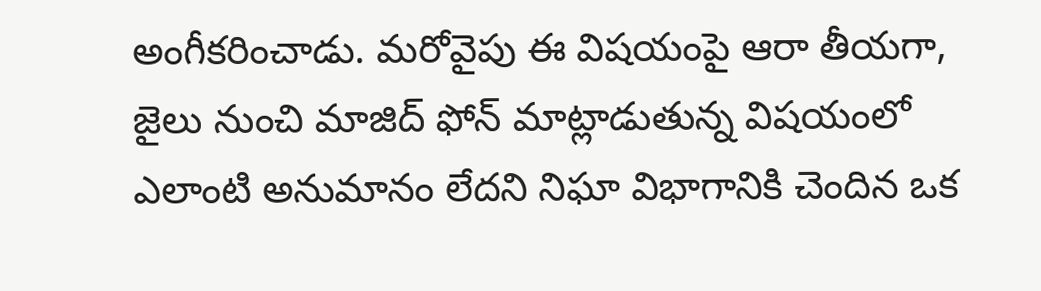అంగీకరించాడు. మరోవైపు ఈ విషయంపై ఆరా తీయగా, జైలు నుంచి మాజిద్ ఫోన్ మాట్లాడుతున్న విషయంలో ఎలాంటి అనుమానం లేదని నిఘా విభాగానికి చెందిన ఒక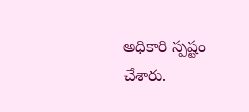అధికారి స్పష్టం చేశారు.